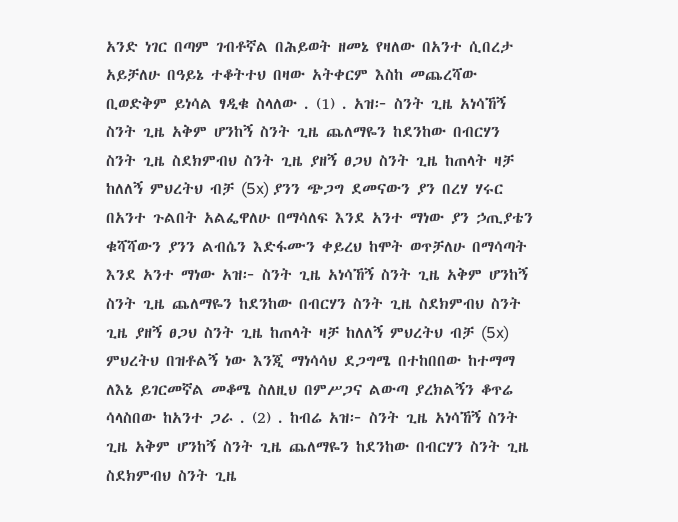አንድ ነገር በጣም ገብቶኛል በሕይወት ዘመኔ የዛለው በአንተ ሲበረታ አይቻለሁ በዓይኔ ተቆትተህ በዛው አትቀርም እስከ መጨረሻው ቢወድቅም ይነሳል ፃዲቁ ስላለው . (1) . አዝ፦ ስንት ጊዜ አነሳኸኝ ስንት ጊዜ አቅም ሆንከኝ ስንት ጊዜ ጨለማዬን ከደንከው በብርሃን ስንት ጊዜ ስደክምብህ ስንት ጊዜ ያዘኝ ፀጋህ ስንት ጊዜ ከጠላት ዛቻ ከለለኝ ምህረትህ ብቻ (5x) ያንን ጭጋግ ደመናውን ያን በረሃ ሃሩር በአንተ ጉልበት አልፌዋለሁ በማሳለፍ እንደ አንተ ማነው ያን ኃጢያቴን ቁሻሻውን ያንን ልብሴን እድፋሙን ቀይረህ ከሞት ወጥቻለሁ በማሳጣት እንደ አንተ ማነው አዝ፦ ስንት ጊዜ አነሳኸኝ ስንት ጊዜ አቅም ሆንከኝ ስንት ጊዜ ጨለማዬን ከደንከው በብርሃን ስንት ጊዜ ስደክምብህ ስንት ጊዜ ያዘኝ ፀጋህ ስንት ጊዜ ከጠላት ዛቻ ከለለኝ ምህረትህ ብቻ (5x) ምህረትህ በዝቶልኝ ነው እንጂ ማነሳሳህ ደጋግሜ በተከበበው ከተማማ ለእኔ ይገርመኛል መቆሜ ስለዚህ በምሥጋና ልውጣ ያረክልኝን ቆጥሬ ሳላስበው ከአንተ ጋራ . (2) . ከብሬ አዝ፦ ስንት ጊዜ አነሳኸኝ ስንት ጊዜ አቅም ሆንከኝ ስንት ጊዜ ጨለማዬን ከደንከው በብርሃን ስንት ጊዜ ስደክምብህ ስንት ጊዜ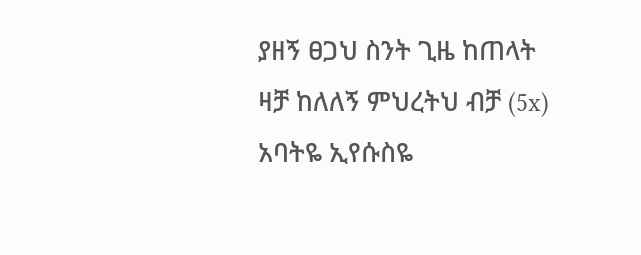ያዘኝ ፀጋህ ስንት ጊዜ ከጠላት ዛቻ ከለለኝ ምህረትህ ብቻ (5x) አባትዬ ኢየሱስዬ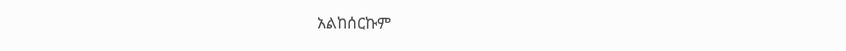አልከሰርኩም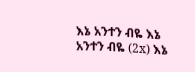እኔ አንተን ብዬ እኔ አንተን ብዬ (2x) እኔ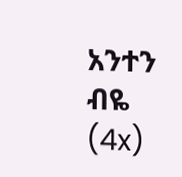አንተን ብዬ (4x)